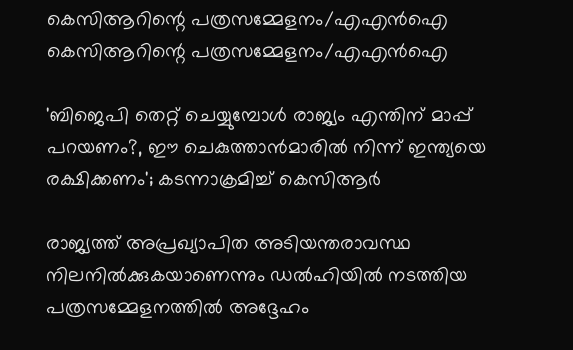കെസിആറിന്റെ പത്രസമ്മേളനം/എഎന്‍ഐ
കെസിആറിന്റെ പത്രസമ്മേളനം/എഎന്‍ഐ

'ബിജെപി തെറ്റ് ചെയ്യുമ്പോള്‍ രാജ്യം എന്തിന് മാപ്പ് പറയണം?, ഈ ചെകുത്താന്‍മാരില്‍ നിന്ന് ഇന്ത്യയെ രക്ഷിക്കണം'; കടന്നാക്രമിച്ച് കെസിആര്‍

രാജ്യത്ത് അപ്രഖ്യാപിത അടിയന്തരാവസ്ഥ നിലനില്‍ക്കുകയാണെന്നും ഡല്‍ഹിയില്‍ നടത്തിയ പത്രസമ്മേളനത്തില്‍ അദ്ദേഹം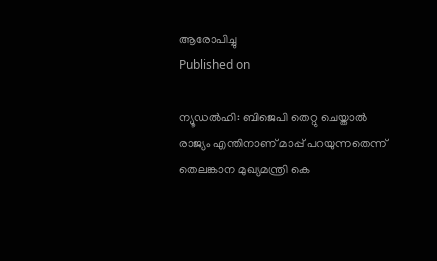ആരോപിച്ചു
Published on

ന്യൂഡല്‍ഹി: ബിജെപി തെറ്റു ചെയ്താല്‍ രാജ്യം എന്തിനാണ് മാപ്പ് പറയുന്നതെന്ന് തെലങ്കാന മുഖ്യമന്ത്രി കെ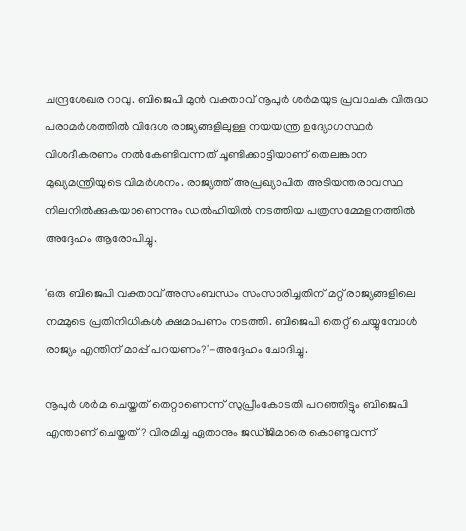ചന്ദ്രശേഖര റാവു. ബിജെപി മുന്‍ വക്താവ് നൂപുര്‍ ശര്‍മയുട പ്രവാചക വിരുദ്ധ പരാമര്‍ശത്തില്‍ വിദേശ രാജ്യങ്ങളിലുള്ള നയയന്ത്ര ഉദ്യോഗസ്ഥര്‍  വിശദീകരണം നല്‍കേണ്ടിവന്നത് ചൂണ്ടിക്കാട്ടിയാണ് തെലങ്കാന മുഖ്യമന്ത്രിയുടെ വിമര്‍ശനം. രാജ്യത്ത് അപ്രഖ്യാപിത അടിയന്തരാവസ്ഥ നിലനില്‍ക്കുകയാണെന്നും ഡല്‍ഹിയില്‍ നടത്തിയ പത്രസമ്മേളനത്തില്‍ അദ്ദേഹം ആരോപിച്ചു.

'ഒരു ബിജെപി വക്താവ് അസംബന്ധം സംസാരിച്ചതിന് മറ്റ് രാജ്യങ്ങളിലെ നമ്മുടെ പ്രതിനിധികള്‍ ക്ഷമാപണം നടത്തി. ബിജെപി തെറ്റ് ചെയ്യുമ്പോള്‍ രാജ്യം എന്തിന് മാപ്പ് പറയണം?'-അദ്ദേഹം ചോദിച്ചു.

നൂപുര്‍ ശര്‍മ ചെയ്തത് തെറ്റാണെന്ന് സുപ്രീംകോടതി പറഞ്ഞിട്ടും ബിജെപി എന്താണ് ചെയ്തത്? വിരമിച്ച ഏതാനും ജഡ്ജിമാരെ കൊണ്ടുവന്ന്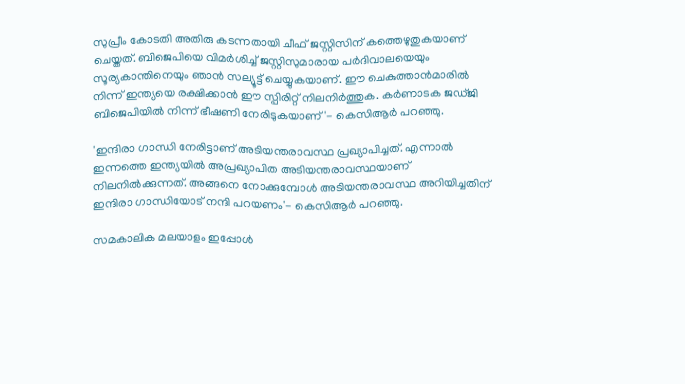സുപ്രീം കോടതി അതിരു കടന്നതായി ചീഫ് ജസ്റ്റിസിന് കത്തെഴുതുകയാണ് ചെയ്തത്. ബിജെപിയെ വിമര്‍ശിച്ച് ജസ്റ്റിസുമാരായ പര്‍ദിവാലയെയും സൂര്യകാന്തിനെയും ഞാന്‍ സല്യൂട്ട് ചെയ്യുകയാണ്. ഈ ചെകുത്താന്‍മാരില്‍ നിന്ന് ഇന്ത്യയെ രക്ഷിക്കാന്‍ ഈ സ്പിരിറ്റ് നിലനിര്‍ത്തുക. കര്‍ണാടക ജഡ്ജി ബിജെപിയില്‍ നിന്ന് ഭീഷണി നേരിടുകയാണ്'- കെസിആര്‍ പറഞ്ഞു.

'ഇന്ദിരാ ഗാന്ധി നേരിട്ടാണ് അടിയന്തരാവസ്ഥ പ്രഖ്യാപിച്ചത്. എന്നാല്‍ ഇന്നത്തെ ഇന്ത്യയില്‍ അപ്രഖ്യാപിത അടിയന്തരാവസ്ഥയാണ് നിലനില്‍ക്കുന്നത്. അങ്ങനെ നോക്കുമ്പോള്‍ അടിയന്തരാവസ്ഥ അറിയിച്ചതിന് ഇന്ദിരാ ഗാന്ധിയോട് നന്ദി പറയണം'- കെസിആര്‍ പറഞ്ഞു.

സമകാലിക മലയാളം ഇപ്പോള്‍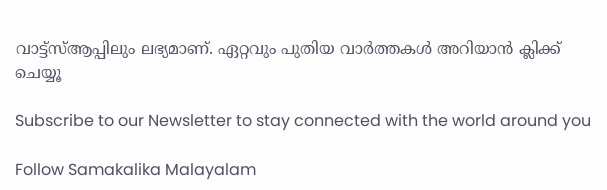വാട്ട്‌സ്ആപ്പിലും ലഭ്യമാണ്. ഏറ്റവും പുതിയ വാര്‍ത്തകള്‍ അറിയാന്‍ ക്ലിക്ക് ചെയ്യൂ

Subscribe to our Newsletter to stay connected with the world around you

Follow Samakalika Malayalam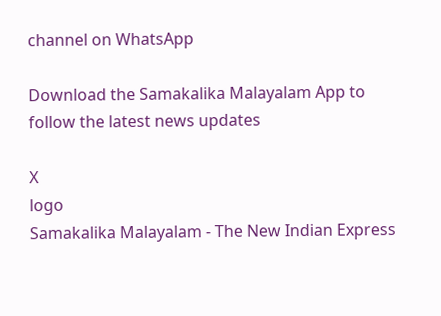channel on WhatsApp

Download the Samakalika Malayalam App to follow the latest news updates

X
logo
Samakalika Malayalam - The New Indian Express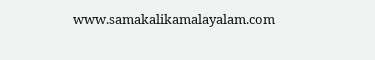www.samakalikamalayalam.com